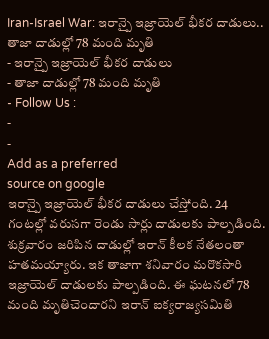Iran-Israel War: ఇరాన్పై ఇజ్రాయెల్ భీకర దాడులు.. తాజా దాడుల్లో 78 మంది మృతి
- ఇరాన్పై ఇజ్రాయెల్ భీకర దాడులు
- తాజా దాడుల్లో 78 మంది మృతి
- Follow Us :
-
-
Add as a preferred
source on google
ఇరాన్పై ఇజ్రాయెల్ భీకర దాడులు చేస్తోంది. 24 గంటల్లో వరుసగా రెండు సార్లు దాడులకు పాల్పడింది. శుక్రవారం జరిపిన దాడుల్లో ఇరాన్ కీలక నేతలంతా హతమయ్యారు. ఇక తాజాగా శనివారం మరొకసారి ఇజ్రాయెల్ దాడులకు పాల్పడింది. ఈ ఘటనలో 78 మంది మృతిచెందారని ఇరాన్ ఐక్యరాజ్యసమితి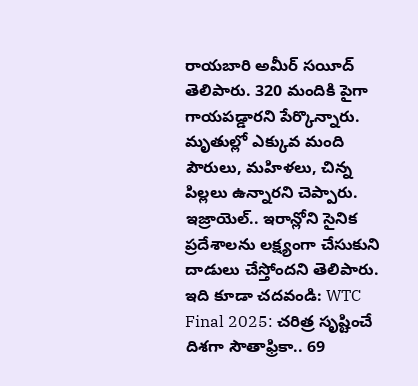రాయబారి అమీర్ సయీద్ తెలిపారు. 320 మందికి పైగా గాయపడ్డారని పేర్కొన్నారు. మృతుల్లో ఎక్కువ మంది పౌరులు, మహిళలు, చిన్న పిల్లలు ఉన్నారని చెప్పారు. ఇజ్రాయెల్.. ఇరాన్లోని సైనిక ప్రదేశాలను లక్ష్యంగా చేసుకుని దాడులు చేస్తోందని తెలిపారు.
ఇది కూడా చదవండి: WTC Final 2025: చరిత్ర సృష్టించే దిశగా సౌతాఫ్రికా.. 69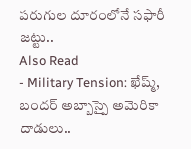పరుగుల దూరంలోనే సఫారీ జట్టు..
Also Read
- Military Tension: ఖేష్మ్, బందర్ అబ్బాస్పై అమెరికా దాడులు..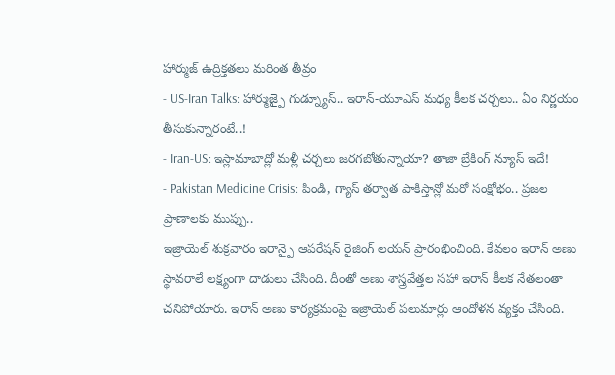హార్ముజ్ ఉద్రిక్తతలు మరింత తీవ్రం
- US-Iran Talks: హార్ముజ్పై గుడ్న్యూస్.. ఇరాన్-యూఎస్ మధ్య కీలక చర్చలు.. ఏం నిర్ణయం తీసుకున్నారంటే..!
- Iran-US: ఇస్లామాబాద్లో మళ్లీ చర్చలు జరగబోతున్నాయా? తాజా బ్రేకింగ్ న్యూస్ ఇదే!
- Pakistan Medicine Crisis: పిండి, గ్యాస్ తర్వాత పాకిస్తాన్లో మరో సంక్షోభం.. ప్రజల ప్రాణాలకు ముప్పు..
ఇజ్రాయెల్ శుక్రవారం ఇరాన్పై ఆపరేషన్ రైజింగ్ లయన్ ప్రారంభించింది. కేవలం ఇరాన్ అణు స్థావరాలే లక్ష్యంగా దాడులు చేసింది. దీంతో అణు శాస్త్రవేత్తల సహా ఇరాన్ కీలక నేతలంతా చనిపోయారు. ఇరాన్ అణు కార్యక్రమంపై ఇజ్రాయెల్ పలుమార్లు ఆందోళన వ్యక్తం చేసింది.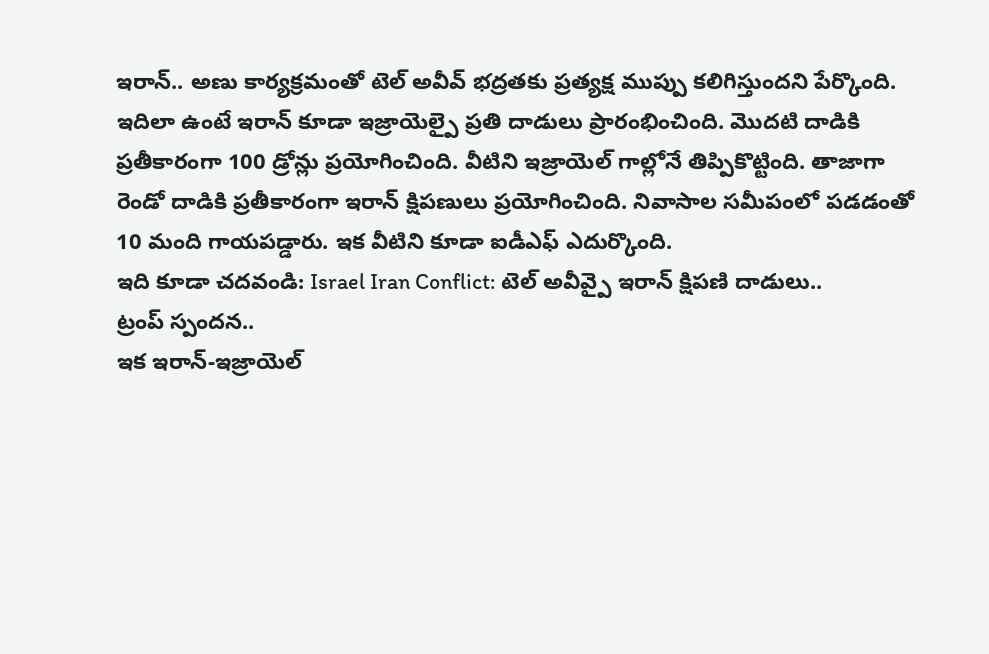ఇరాన్.. అణు కార్యక్రమంతో టెల్ అవీవ్ భద్రతకు ప్రత్యక్ష ముప్పు కలిగిస్తుందని పేర్కొంది. ఇదిలా ఉంటే ఇరాన్ కూడా ఇజ్రాయెల్పై ప్రతి దాడులు ప్రారంభించింది. మొదటి దాడికి ప్రతీకారంగా 100 డ్రోన్లు ప్రయోగించింది. వీటిని ఇజ్రాయెల్ గాల్లోనే తిప్పికొట్టింది. తాజాగా రెండో దాడికి ప్రతీకారంగా ఇరాన్ క్షిపణులు ప్రయోగించింది. నివాసాల సమీపంలో పడడంతో 10 మంది గాయపడ్డారు. ఇక వీటిని కూడా ఐడీఎఫ్ ఎదుర్కొంది.
ఇది కూడా చదవండి: Israel Iran Conflict: టెల్ అవీవ్పై ఇరాన్ క్షిపణి దాడులు..
ట్రంప్ స్పందన..
ఇక ఇరాన్-ఇజ్రాయెల్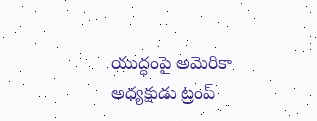యుద్ధంపై అమెరికా అధ్యక్షుడు ట్రంప్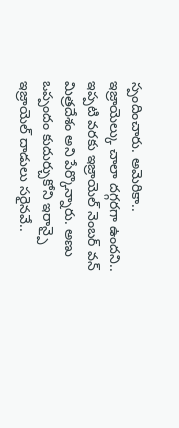స్పందించారు. అమెరికా.. ఇజ్రాయెల్కు చాలా దగ్గరగా ఉందని.. ఇప్పటి వరకు ఇజ్రాయెల్ నెంబర్ వన్ మిత్రదేశం అని పేర్కొన్నారు. అణు ఒప్పందం కుదుర్చుకోని ఇరాన్పై ఇజ్రాయెల్ దాడులు సరైనవే..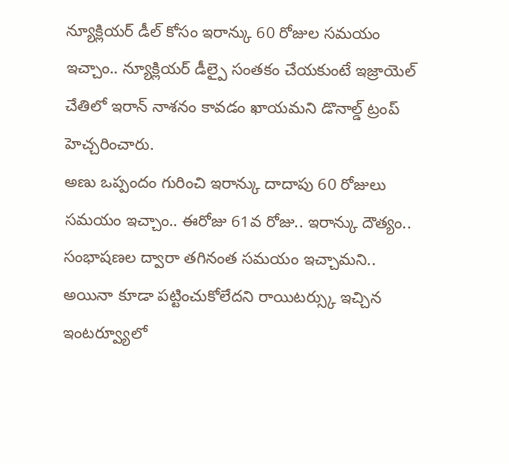న్యూక్లియర్ డీల్ కోసం ఇరాన్కు 60 రోజుల సమయం ఇచ్చాం.. న్యూక్లియర్ డీల్పై సంతకం చేయకుంటే ఇజ్రాయెల్ చేతిలో ఇరాన్ నాశనం కావడం ఖాయమని డొనాల్డ్ ట్రంప్ హెచ్చరించారు.
అణు ఒప్పందం గురించి ఇరాన్కు దాదాపు 60 రోజులు సమయం ఇచ్చాం.. ఈరోజు 61వ రోజు.. ఇరాన్కు దౌత్యం.. సంభాషణల ద్వారా తగినంత సమయం ఇచ్చామని.. అయినా కూడా పట్టించుకోలేదని రాయిటర్స్కు ఇచ్చిన ఇంటర్వ్యూలో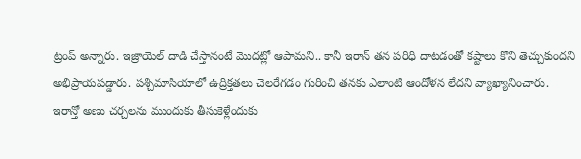ట్రంప్ అన్నారు. ఇజ్రాయెల్ దాడి చేస్తానంటే మొదట్లో ఆపామని.. కానీ ఇరాన్ తన పరిధి దాటడంతో కష్టాలు కొని తెచ్చుకుందని అభిప్రాయపడ్డారు. పశ్చిమాసియాలో ఉద్రిక్తతలు చెలరేగడం గురించి తనకు ఎలాంటి ఆందోళన లేదని వ్యాఖ్యానించారు.
ఇరాన్తో అణు చర్చలను ముందుకు తీసుకెళ్లేందుకు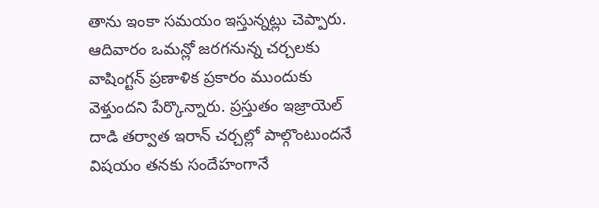తాను ఇంకా సమయం ఇస్తున్నట్లు చెప్పారు. ఆదివారం ఒమన్లో జరగనున్న చర్చలకు వాషింగ్టన్ ప్రణాళిక ప్రకారం ముందుకు వెళ్తుందని పేర్కొన్నారు. ప్రస్తుతం ఇజ్రాయెల్ దాడి తర్వాత ఇరాన్ చర్చల్లో పాల్గొంటుందనే విషయం తనకు సందేహంగానే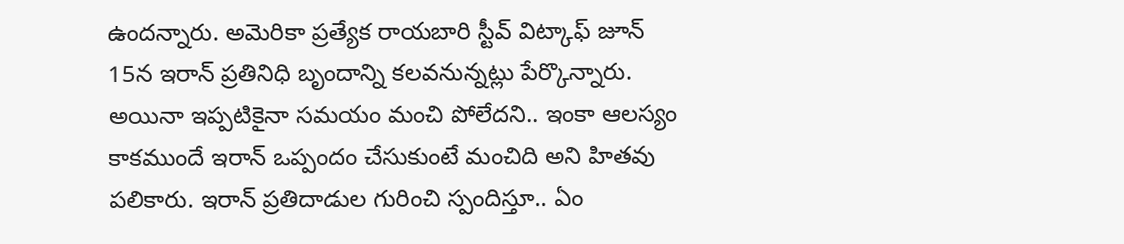ఉందన్నారు. అమెరికా ప్రత్యేక రాయబారి స్టీవ్ విట్కాఫ్ జూన్ 15న ఇరాన్ ప్రతినిధి బృందాన్ని కలవనున్నట్లు పేర్కొన్నారు. అయినా ఇప్పటికైనా సమయం మంచి పోలేదని.. ఇంకా ఆలస్యం కాకముందే ఇరాన్ ఒప్పందం చేసుకుంటే మంచిది అని హితవు పలికారు. ఇరాన్ ప్రతిదాడుల గురించి స్పందిస్తూ.. ఏం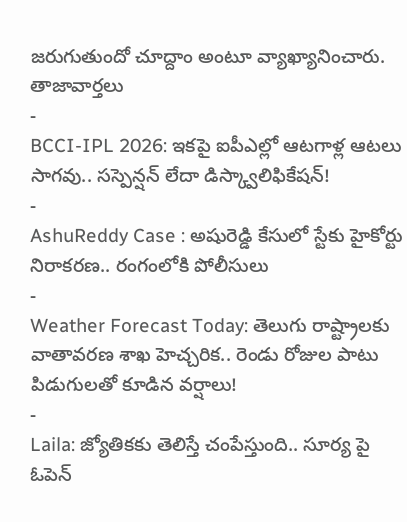జరుగుతుందో చూద్దాం అంటూ వ్యాఖ్యానించారు.
తాజావార్తలు
-
BCCI-IPL 2026: ఇకపై ఐపీఎల్లో ఆటగాళ్ల ఆటలు సాగవు.. సస్పెన్షన్ లేదా డిస్క్వాలిఫికేషన్!
-
AshuReddy Case : అషురెడ్డి కేసులో స్టేకు హైకోర్టు నిరాకరణ.. రంగంలోకి పోలీసులు
-
Weather Forecast Today: తెలుగు రాష్ట్రాలకు వాతావరణ శాఖ హెచ్చరిక.. రెండు రోజుల పాటు పిడుగులతో కూడిన వర్షాలు!
-
Laila: జ్యోతికకు తెలిస్తే చంపేస్తుంది.. సూర్య పై ఓపెన్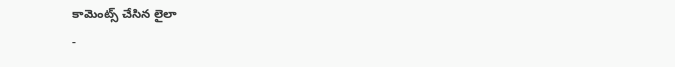కామెంట్స్ చేసిన లైలా
-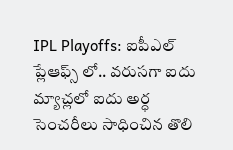IPL Playoffs: ఐపీఎల్ ప్లేఆఫ్స్ లో.. వరుసగా ఐదు మ్యాచ్లలో ఐదు అర్ధ సెంచరీలు సాధించిన తొలి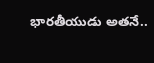భారతీయుడు అతనే..